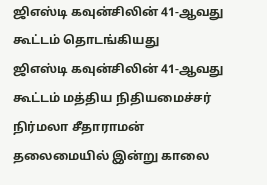ஜிஎஸ்டி கவுன்சிலின் 41-ஆவது கூட்டம் தொடங்கியது
ஜிஎஸ்டி கவுன்சிலின் 41-ஆவது கூட்டம் மத்திய நிதியமைச்சர் நிர்மலா சீதாராமன் தலைமையில் இன்று காலை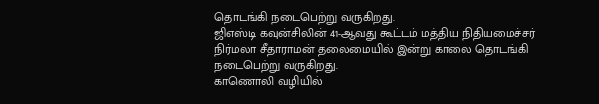தொடங்கி நடைபெற்று வருகிறது.
ஜிஎஸ்டி கவுன்சிலின் 41-ஆவது கூட்டம் மத்திய நிதியமைச்சர் நிர்மலா சீதாராமன் தலைமையில் இன்று காலை தொடங்கி நடைபெற்று வருகிறது.
காணொலி வழியில்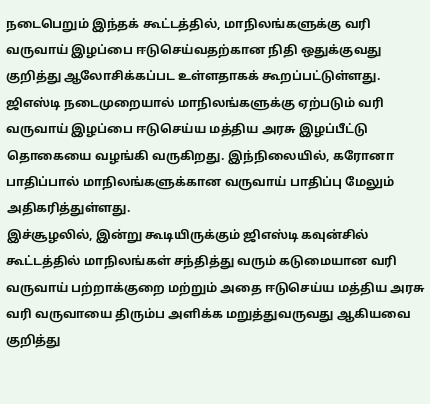நடைபெறும் இந்தக் கூட்டத்தில், மாநிலங்களுக்கு வரி வருவாய் இழப்பை ஈடுசெய்வதற்கான நிதி ஒதுக்குவது குறித்து ஆலோசிக்கப்பட உள்ளதாகக் கூறப்பட்டுள்ளது.
ஜிஎஸ்டி நடைமுறையால் மாநிலங்களுக்கு ஏற்படும் வரி வருவாய் இழப்பை ஈடுசெய்ய மத்திய அரசு இழப்பீட்டு தொகையை வழங்கி வருகிறது. இந்நிலையில், கரோனா பாதிப்பால் மாநிலங்களுக்கான வருவாய் பாதிப்பு மேலும் அதிகரித்துள்ளது.
இச்சூழலில், இன்று கூடியிருக்கும் ஜிஎஸ்டி கவுன்சில் கூட்டத்தில் மாநிலங்கள் சந்தித்து வரும் கடுமையான வரி வருவாய் பற்றாக்குறை மற்றும் அதை ஈடுசெய்ய மத்திய அரசு வரி வருவாயை திரும்ப அளிக்க மறுத்துவருவது ஆகியவை குறித்து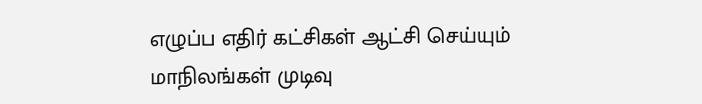எழுப்ப எதிர் கட்சிகள் ஆட்சி செய்யும் மாநிலங்கள் முடிவு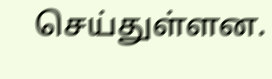செய்துள்ளன.